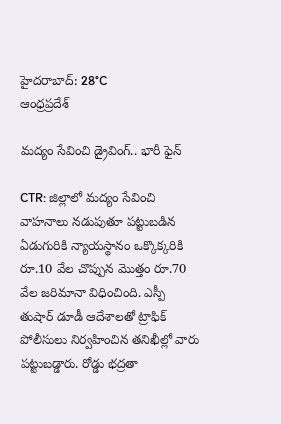హైదరాబాద్: 28°C
ఆంధ్రప్రదేశ్

మద్యం సేవించి డ్రైవింగ్‌.. భారీ ఫైన్‌

CTR: జిల్లాలో మద్యం సేవించి వాహనాలు నడుపుతూ పట్టుబడిన ఏడుగురికి న్యాయస్థానం ఒక్కొక్కరికి రూ.10 వేల చొప్పున మొత్తం రూ.70 వేల జరిమానా విధించింది. ఎస్పీ తుషార్‌ డూడీ ఆదేశాలతో ట్రాఫిక్‌ పోలీసులు నిర్వహించిన తనిఖీల్లో వారు పట్టుబడ్డారు. రోడ్డు భద్రతా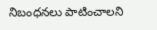నిబంధనలు పాటించాలని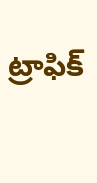ట్రాఫిక్‌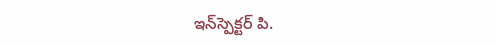ఇన్‌స్పెక్టర్‌ పి.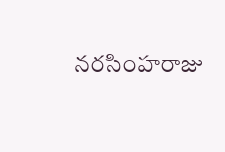నరసింహరాజు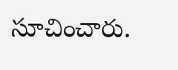సూచించారు.